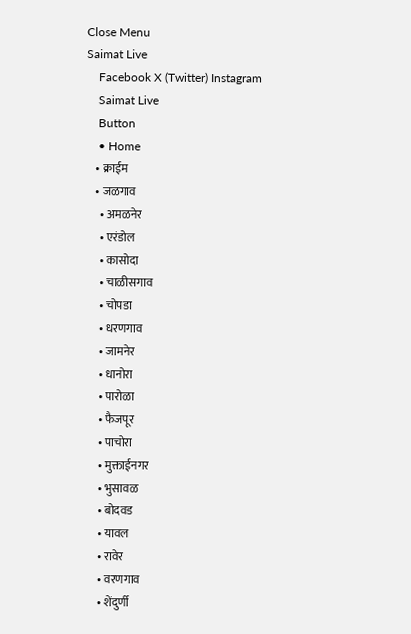Close Menu
Saimat Live
    Facebook X (Twitter) Instagram
    Saimat Live
    Button
    • Home
    • क्राईम
    • जळगाव
      • अमळनेर
      • एरंडोल
      • कासोदा
      • चाळीसगाव
      • चोपडा
      • धरणगाव
      • जामनेर
      • धानोरा
      • पारोळा
      • फैजपूर
      • पाचोरा
      • मुक्ताईनगर
      • भुसावळ
      • बोदवड
      • यावल
      • रावेर
      • वरणगाव
      • शेंदुर्णी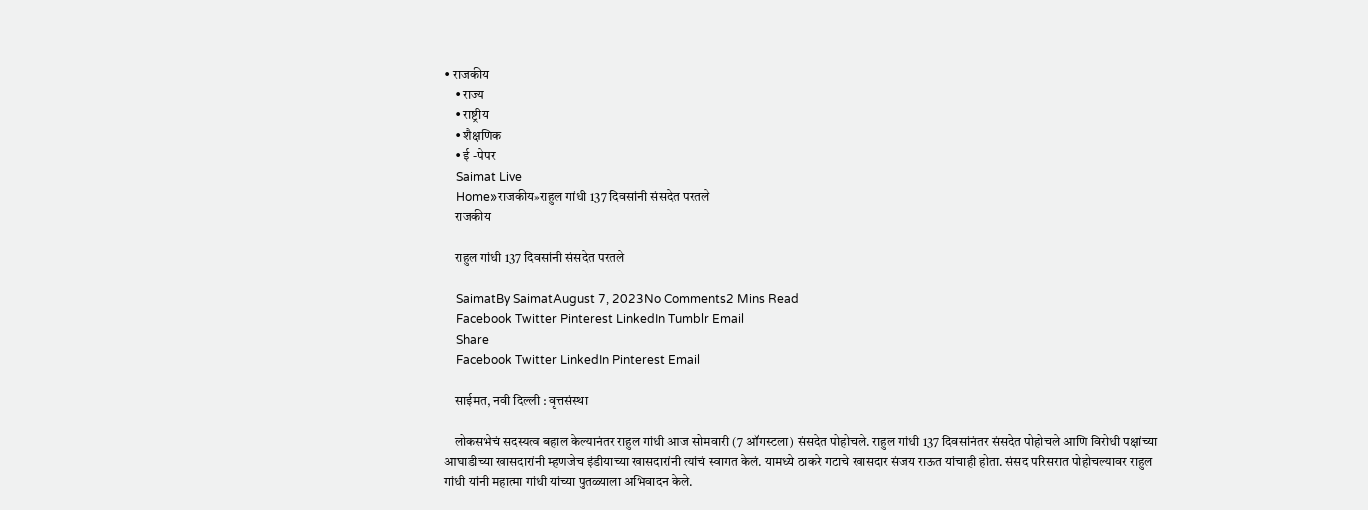• राजकीय
    • राज्य
    • राष्ट्रीय
    • शैक्षणिक
    • ई -पेपर
    Saimat Live
    Home»राजकीय»राहुल गांधी 137 दिवसांनी संसदेत परतले
    राजकीय

    राहुल गांधी 137 दिवसांनी संसदेत परतले

    SaimatBy SaimatAugust 7, 2023No Comments2 Mins Read
    Facebook Twitter Pinterest LinkedIn Tumblr Email
    Share
    Facebook Twitter LinkedIn Pinterest Email

    साईमत, नवी दिल्ली : वृत्तसंस्था

    लोकसभेचं सदस्यत्व बहाल केल्यानंतर राहुल गांधी आज सोमवारी (7 ऑगस्टला) संसदेत पोहोचले. राहुल गांधी 137 दिवसांनंतर संसदेत पोहोचले आणि विरोधी पक्षांच्या आघाडीच्या खासदारांनी म्हणजेच इंडीयाच्या खासदारांनी त्यांचं स्वागत केलं. यामध्ये ठाकरे गटाचे खासदार संजय राऊत यांचाही होता. संसद परिसरात पोहोचल्यावर राहुल गांधी यांनी महात्मा गांधी यांच्या पुतळ्याला अभिवादन केले.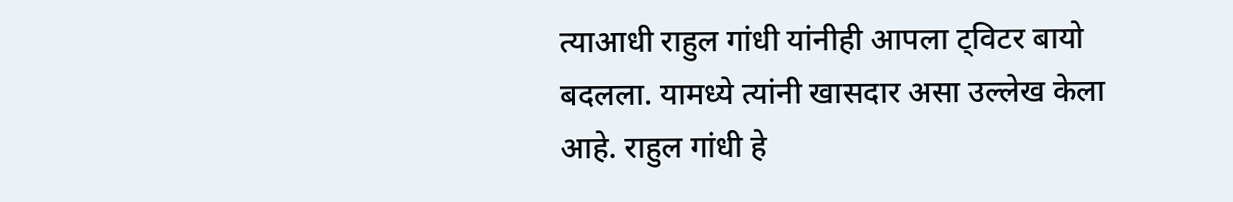त्याआधी राहुल गांधी यांनीही आपला ट्विटर बायो बदलला. यामध्ये त्यांनी खासदार असा उल्लेख केला आहे. राहुल गांधी हे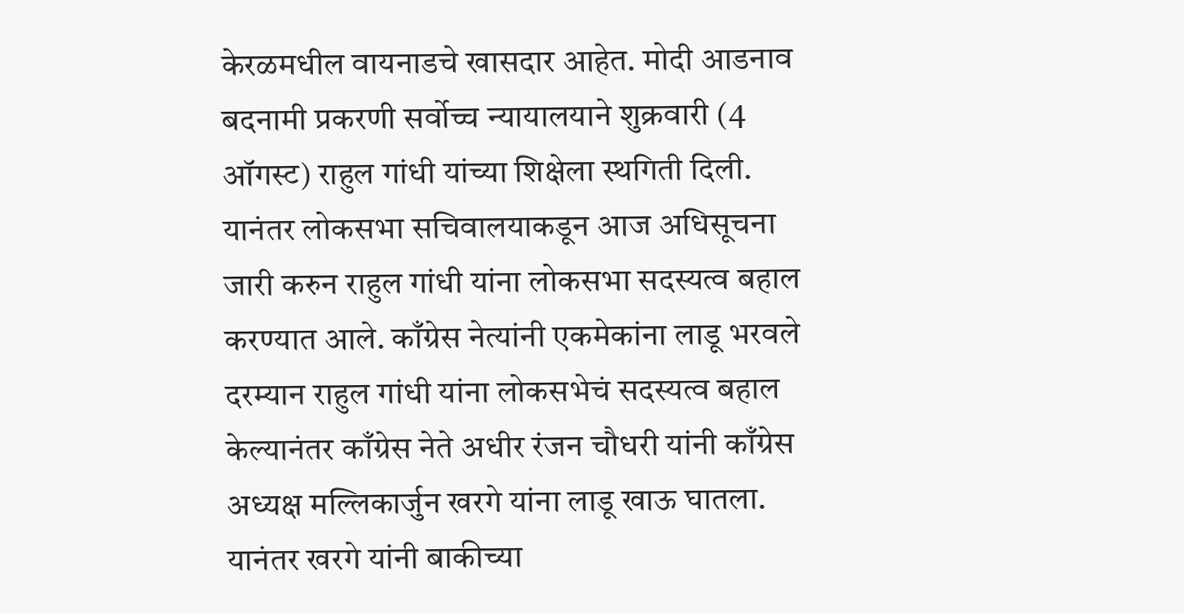केरळमधील वायनाडचे खासदार आहेत. मोदी आडनाव बदनामी प्रकरणी सर्वोच्च न्यायालयाने शुक्रवारी (4 ऑगस्ट) राहुल गांधी यांच्या शिक्षेला स्थगिती दिली. यानंतर लोकसभा सचिवालयाकडून आज अधिसूचना जारी करुन राहुल गांधी यांना लोकसभा सदस्यत्व बहाल करण्यात आले. काँग्रेस नेत्यांनी एकमेकांना लाडू भरवले दरम्यान राहुल गांधी यांना लोकसभेचं सदस्यत्व बहाल केल्यानंतर काँग्रेस नेते अधीर रंजन चौधरी यांनी काँग्रेस अध्यक्ष मल्लिकार्जुन खरगे यांना लाडू खाऊ घातला. यानंतर खरगे यांनी बाकीच्या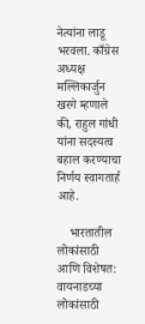नेत्यांना लाडू भरवला. काँग्रेस अध्यक्ष मल्लिकार्जुन खरगे म्हणाले की, राहुल गांधी यांना सदस्यत्व बहाल करण्याचा निर्णय स्वागतार्ह आहे.

    भारतातील लोकांसाठी आणि विशेषत: वायनाडच्या लोकांसाठी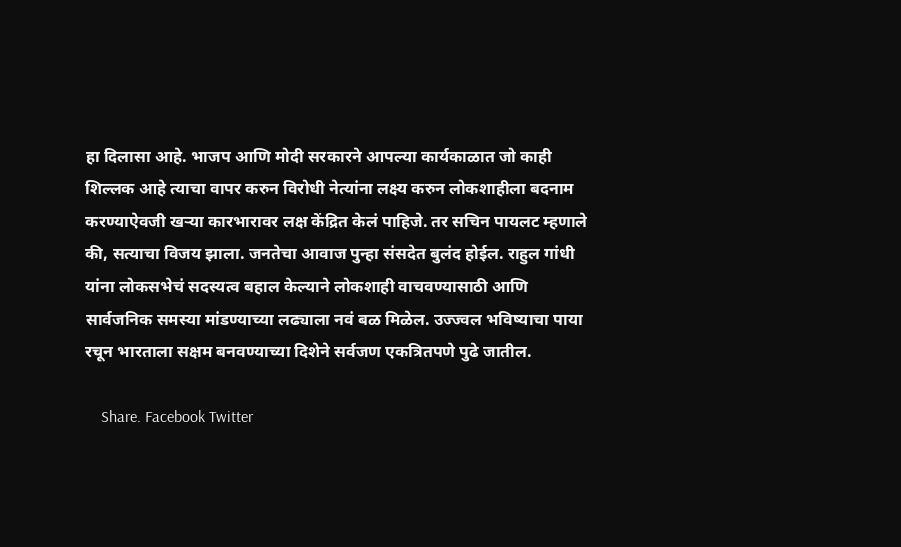हा दिलासा आहे. भाजप आणि मोदी सरकारने आपल्या कार्यकाळात जो काही शिल्लक आहे त्याचा वापर करुन विरोधी नेत्यांना लक्ष्य करुन लोकशाहीला बदनाम करण्याऐवजी खऱ्या कारभारावर लक्ष केंद्रित केलं पाहिजे. तर सचिन पायलट म्हणाले की, सत्याचा विजय झाला. जनतेचा आवाज पुन्हा संसदेत बुलंद होईल. राहुल गांधी यांना लोकसभेचं सदस्यत्व बहाल केल्याने लोकशाही वाचवण्यासाठी आणि सार्वजनिक समस्या मांडण्याच्या लढ्याला नवं बळ मिळेल. उज्ज्वल भविष्याचा पाया रचून भारताला सक्षम बनवण्याच्या दिशेने सर्वजण एकत्रितपणे पुढे जातील.

    Share. Facebook Twitter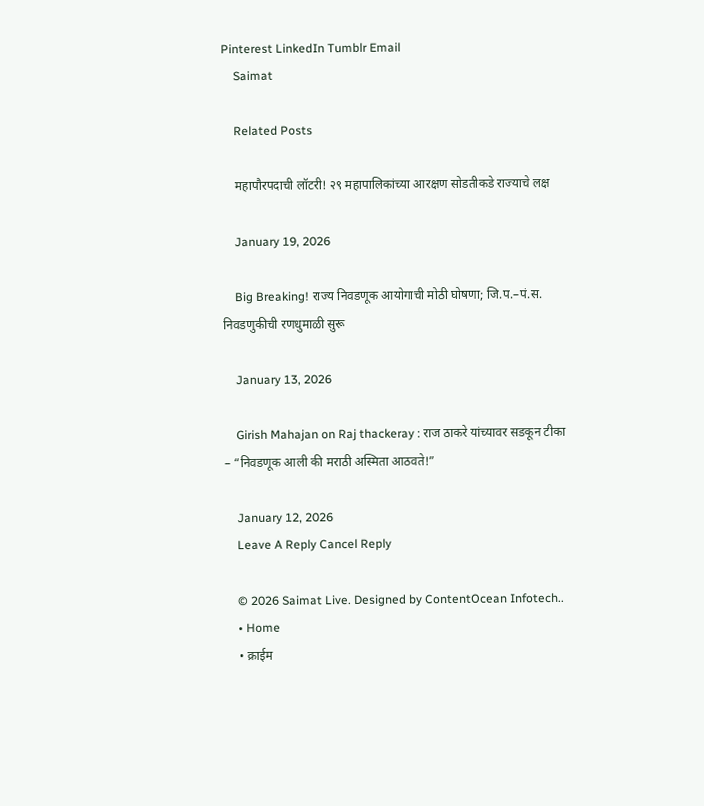Pinterest LinkedIn Tumblr Email
    Saimat

    Related Posts

    महापौरपदाची लॉटरी! २९ महापालिकांच्या आरक्षण सोडतीकडे राज्याचे लक्ष

    January 19, 2026

    Big Breaking! राज्य निवडणूक आयोगाची मोठी घोषणा; जि.प.–पं.स. निवडणुकीची रणधुमाळी सुरू

    January 13, 2026

    Girish Mahajan on Raj thackeray : राज ठाकरे यांच्यावर सडकून टीका – “निवडणूक आली की मराठी अस्मिता आठवते!”

    January 12, 2026
    Leave A Reply Cancel Reply

    © 2026 Saimat Live. Designed by ContentOcean Infotech..
    • Home
    • क्राईम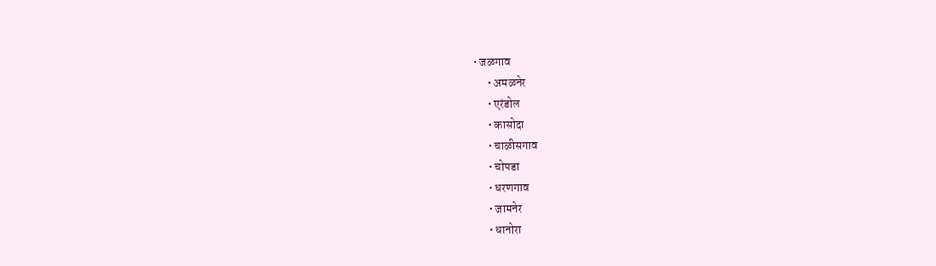• जळगाव
      • अमळनेर
      • एरंडोल
      • कासोदा
      • चाळीसगाव
      • चोपडा
      • धरणगाव
      • जामनेर
      • धानोरा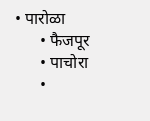• पारोळा
      • फैजपूर
      • पाचोरा
      •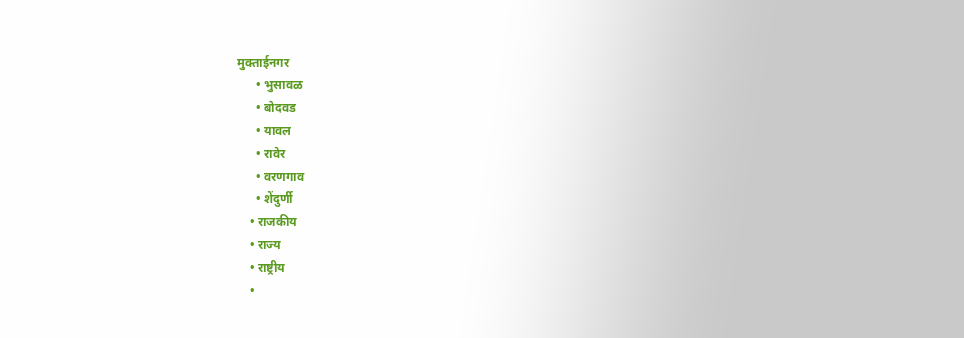मुक्ताईनगर
      • भुसावळ
      • बोदवड
      • यावल
      • रावेर
      • वरणगाव
      • शेंदुर्णी
    • राजकीय
    • राज्य
    • राष्ट्रीय
    •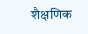शैक्षणिक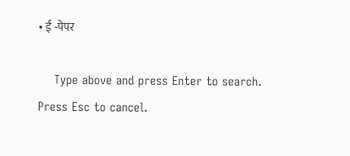• ई -पेपर

    Type above and press Enter to search. Press Esc to cancel.